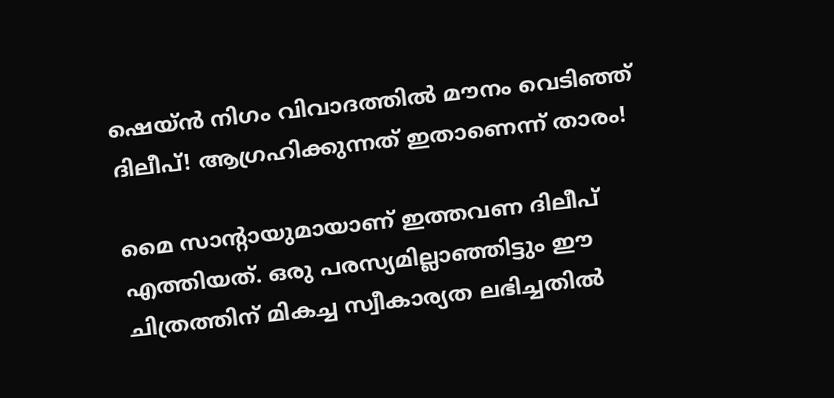ഷെയ്ന്‍ നിഗം വിവാദത്തില്‍ മൗനം വെടിഞ്ഞ് ദിലീപ്! ആഗ്രഹിക്കുന്നത് ഇതാണെന്ന് താരം!

മൈ സാന്റായുമായാണ് ഇത്തവണ ദിലീപ് എത്തിയത്. ഒരു പരസ്യമില്ലാഞ്ഞിട്ടും ഈ ചിത്രത്തിന് മികച്ച സ്വീകാര്യത ലഭിച്ചതില്‍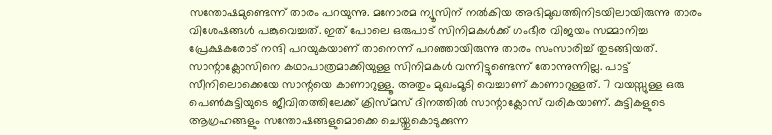സന്തോഷമുണ്ടെന്ന് താരം പറയുന്നു. മനോരമ ന്യൂസിന് നല്‍കിയ അഭിമുഖത്തിനിടയിലായിരുന്നു താരം വിശേഷങ്ങള്‍ പങ്കുവെച്ചത്. ഇത് പോലെ ഒരുപാട് സിനിമകള്‍ക്ക് ഗംഭീര വിജയം സമ്മാനിച്ച പ്രേക്ഷകരോട് നന്ദി പറയുകയാണ് താനെന്ന് പറഞ്ഞായിരുന്നു താരം സംസാരിച്ച് തുടങ്ങിയത്. സാന്റാക്ലോസിനെ കഥാപാത്രമാക്കിയുള്ള സിനിമകള്‍ വന്നിട്ടുണ്ടെന്ന് തോന്നുന്നില്ല. പാട്ട് സീനിലൊക്കെയേ സാന്റയെ കാണാറുള്ളൂ. അതും മുഖംമൂടി വെച്ചാണ് കാണാറുള്ളത്. 7 വയസ്സുള്ള ഒരു പെണ്‍കുട്ടിയുടെ ജീവിതത്തിലേക്ക് ക്രിസ്മസ് ദിനത്തില്‍ സാന്റാക്ലോസ് വരികയാണ്. കുട്ടികളുടെ ആഗ്രഹങ്ങളും സന്തോഷങ്ങളുമൊക്കെ ചെയ്തുകൊടുക്കുന്ന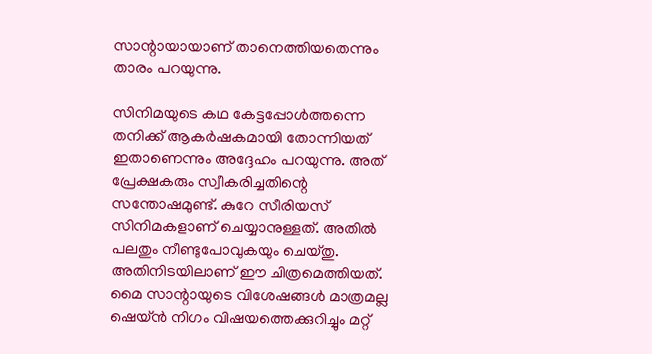സാന്റായായാണ് താനെത്തിയതെന്നും താരം പറയുന്നു.

സിനിമയുടെ കഥ കേട്ടപ്പോള്‍ത്തന്നെ തനിക്ക് ആകര്‍ഷകമായി തോന്നിയത് ഇതാണെന്നും അദ്ദേഹം പറയുന്നു. അത് പ്രേക്ഷകരും സ്വീകരിച്ചതിന്റെ സന്തോഷമുണ്ട്. കുറേ സീരിയസ് സിനിമകളാണ് ചെയ്യാനുള്ളത്. അതില്‍ പലതും നീണ്ടുപോവുകയും ചെയ്തു. അതിനിടയിലാണ് ഈ ചിത്രമെത്തിയത്. മൈ സാന്റായുടെ വിശേഷങ്ങള്‍ മാത്രമല്ല ഷെയ്ന്‍ നിഗം വിഷയത്തെക്കുറിച്ചും മറ്റ്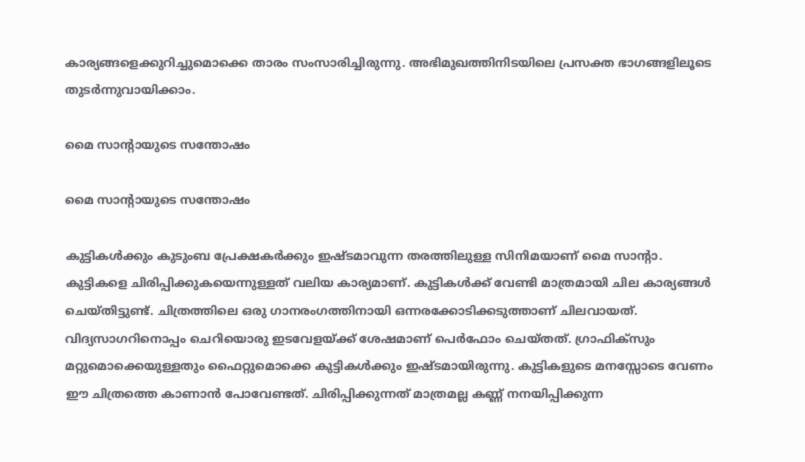കാര്യങ്ങളെക്കുറിച്ചുമൊക്കെ താരം സംസാരിച്ചിരുന്നു. അഭിമുഖത്തിനിടയിലെ പ്രസക്ത ഭാഗങ്ങളിലൂടെ തുടര്‍ന്നുവായിക്കാം.

മൈ സാന്റായുടെ സന്തോഷം

മൈ സാന്റായുടെ സന്തോഷം

കുട്ടികള്‍ക്കും കുടുംബ പ്രേക്ഷകര്‍ക്കും ഇഷ്ടമാവുന്ന തരത്തിലുള്ള സിനിമയാണ് മൈ സാന്റാ. കുട്ടികളെ ചിരിപ്പിക്കുകയെന്നുള്ളത് വലിയ കാര്യമാണ്. കുട്ടികള്‍ക്ക് വേണ്ടി മാത്രമായി ചില കാര്യങ്ങള്‍ ചെയ്തിട്ടുണ്ട്. ചിത്രത്തിലെ ഒരു ഗാനരംഗത്തിനായി ഒന്നരക്കോടിക്കടുത്താണ് ചിലവായത്. വിദ്യസാഗറിനൊപ്പം ചെറിയൊരു ഇടവേളയ്ക്ക് ശേഷമാണ് പെര്‍ഫോം ചെയ്തത്. ഗ്രാഫിക്‌സും മറ്റുമൊക്കെയുള്ളതും ഫൈറ്റുമൊക്കെ കുട്ടികള്‍ക്കും ഇഷ്ടമായിരുന്നു. കുട്ടികളുടെ മനസ്സോടെ വേണം ഈ ചിത്രത്തെ കാണാന്‍ പോവേണ്ടത്. ചിരിപ്പിക്കുന്നത് മാത്രമല്ല കണ്ണ് നനയിപ്പിക്കുന്ന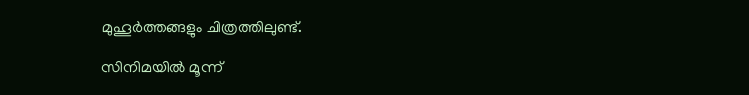മുഹൂര്‍ത്തങ്ങളും ചിത്രത്തിലുണ്ട്.

സിനിമയില്‍ മൂന്ന്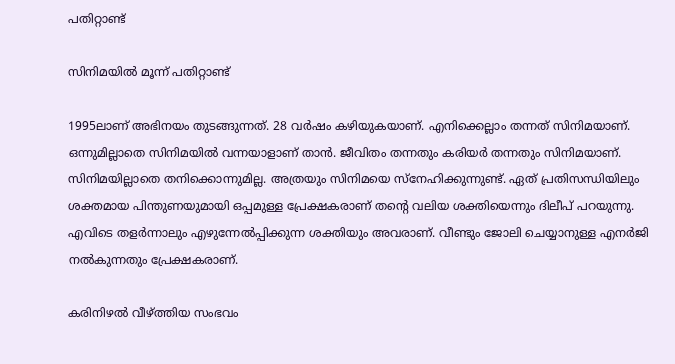പതിറ്റാണ്ട്

സിനിമയില്‍ മൂന്ന് പതിറ്റാണ്ട്

1995ലാണ് അഭിനയം തുടങ്ങുന്നത്. 28 വര്‍ഷം കഴിയുകയാണ്. എനിക്കെല്ലാം തന്നത് സിനിമയാണ്. ഒന്നുമില്ലാതെ സിനിമയില്‍ വന്നയാളാണ് താന്‍. ജീവിതം തന്നതും കരിയര്‍ തന്നതും സിനിമയാണ്. സിനിമയില്ലാതെ തനിക്കൊന്നുമില്ല. അത്രയും സിനിമയെ സ്‌നേഹിക്കുന്നുണ്ട്. ഏത് പ്രതിസന്ധിയിലും ശക്തമായ പിന്തുണയുമായി ഒപ്പമുള്ള പ്രേക്ഷകരാണ് തന്റെ വലിയ ശക്തിയെന്നും ദിലീപ് പറയുന്നു. എവിടെ തളര്‍ന്നാലും എഴുന്നേല്‍പ്പിക്കുന്ന ശക്തിയും അവരാണ്. വീണ്ടും ജോലി ചെയ്യാനുള്ള എനര്‍ജി നല്‍കുന്നതും പ്രേക്ഷകരാണ്.

കരിനിഴല്‍ വീഴ്ത്തിയ സംഭവം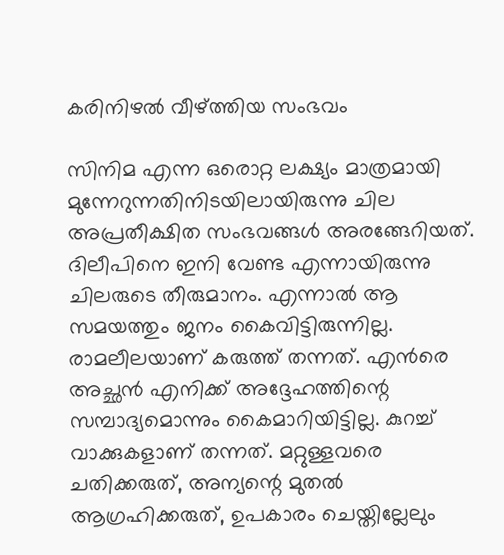കരിനിഴല്‍ വീഴ്ത്തിയ സംഭവം

സിനിമ എന്ന ഒരൊറ്റ ലക്ഷ്യം മാത്രമായി മുന്നേറുന്നതിനിടയിലായിരുന്നു ചില അപ്രതീക്ഷിത സംഭവങ്ങള്‍ അരങ്ങേറിയത്. ദിലീപിനെ ഇനി വേണ്ട എന്നായിരുന്നു ചിലരുടെ തീരുമാനം. എന്നാല്‍ ആ സമയത്തും ജനം കൈവിട്ടിരുന്നില്ല. രാമലീലയാണ് കരുത്ത് തന്നത്. എന്‍രെ അച്ഛന്‍ എനിക്ക് അദ്ദേഹത്തിന്റെ സമ്പാദ്യമൊന്നും കൈമാറിയിട്ടില്ല. കുറച്ച് വാക്കുകളാണ് തന്നത്. മറ്റുള്ളവരെ ചതിക്കരുത്, അന്യന്റെ മുതല്‍ ആഗ്രഹിക്കരുത്, ഉപകാരം ചെയ്തില്ലേലും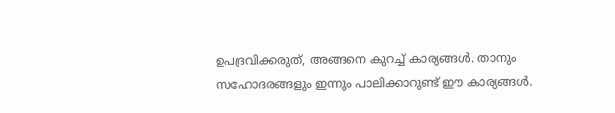ഉപദ്രവിക്കരുത്, അങ്ങനെ കുറച്ച് കാര്യങ്ങള്‍. താനും സഹോദരങ്ങളും ഇന്നും പാലിക്കാറുണ്ട് ഈ കാര്യങ്ങള്‍.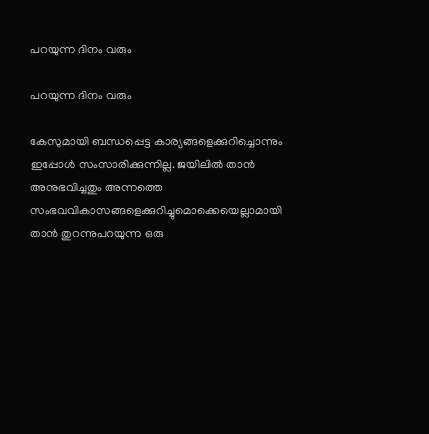പറയുന്ന ദിനം വരും

പറയുന്ന ദിനം വരും

കേസുമായി ബന്ധപ്പെട്ട കാര്യങ്ങളെക്കുറിച്ചൊന്നും ഇപ്പോള്‍ സംസാരിക്കുന്നില്ല. ജയിലില്‍ താന്‍ അനുഭവിച്ചതും അന്നത്തെ സംഭവവികാസങ്ങളെക്കുറിച്ചുമൊക്കെയെല്ലാമായി താന്‍ തുറന്നുപറയുന്ന ഒരു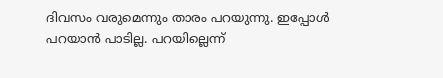ദിവസം വരുമെന്നും താരം പറയുന്നു. ഇപ്പോള്‍ പറയാന്‍ പാടില്ല. പറയില്ലെന്ന്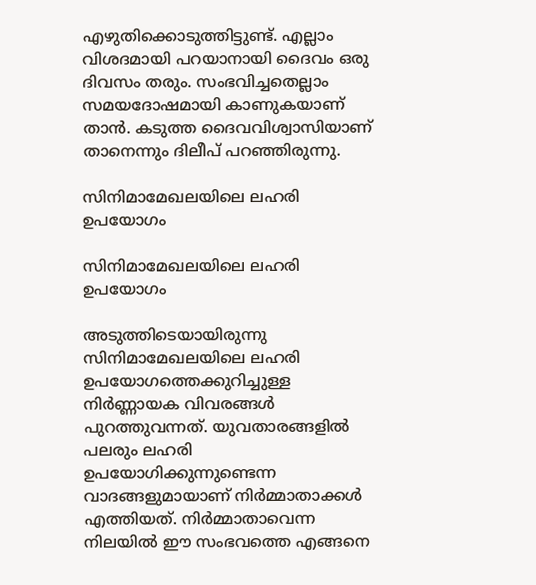എഴുതിക്കൊടുത്തിട്ടുണ്ട്. എല്ലാം വിശദമായി പറയാനായി ദൈവം ഒരു ദിവസം തരും. സംഭവിച്ചതെല്ലാം സമയദോഷമായി കാണുകയാണ് താന്‍. കടുത്ത ദൈവവിശ്വാസിയാണ് താനെന്നും ദിലീപ് പറഞ്ഞിരുന്നു.

സിനിമാമേഖലയിലെ ലഹരി ഉപയോഗം

സിനിമാമേഖലയിലെ ലഹരി ഉപയോഗം

അടുത്തിടെയായിരുന്നു സിനിമാമേഖലയിലെ ലഹരി ഉപയോഗത്തെക്കുറിച്ചുള്ള നിര്‍ണ്ണായക വിവരങ്ങള്‍ പുറത്തുവന്നത്. യുവതാരങ്ങളില്‍ പലരും ലഹരി ഉപയോഗിക്കുന്നുണ്ടെന്ന വാദങ്ങളുമായാണ് നിര്‍മ്മാതാക്കള്‍ എത്തിയത്. നിര്‍മ്മാതാവെന്ന നിലയില്‍ ഈ സംഭവത്തെ എങ്ങനെ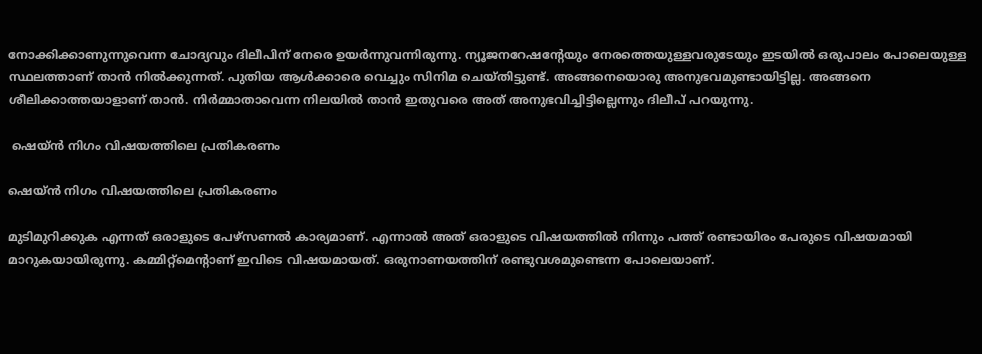നോക്കിക്കാണുന്നുവെന്ന ചോദ്യവും ദിലീപിന് നേരെ ഉയര്‍ന്നുവന്നിരുന്നു. ന്യൂജനറേഷന്റേയും നേരത്തെയുള്ളവരുടേയും ഇടയില്‍ ഒരുപാലം പോലെയുള്ള സ്ഥലത്താണ് താന്‍ നില്‍ക്കുന്നത്. പുതിയ ആള്‍ക്കാരെ വെച്ചും സിനിമ ചെയ്തിട്ടുണ്ട്. അങ്ങനെയൊരു അനുഭവമുണ്ടായിട്ടില്ല. അങ്ങനെ ശീലിക്കാത്തയാളാണ് താന്‍. നിര്‍മ്മാതാവെന്ന നിലയില്‍ താന്‍ ഇതുവരെ അത് അനുഭവിച്ചിട്ടില്ലെന്നും ദിലീപ് പറയുന്നു.

 ഷെയ്ന്‍ നിഗം വിഷയത്തിലെ പ്രതികരണം

ഷെയ്ന്‍ നിഗം വിഷയത്തിലെ പ്രതികരണം

മുടിമുറിക്കുക എന്നത് ഒരാളുടെ പേഴ്‌സണല്‍ കാര്യമാണ്. എന്നാല്‍ അത് ഒരാളുടെ വിഷയത്തില്‍ നിന്നും പത്ത് രണ്ടായിരം പേരുടെ വിഷയമായി മാറുകയായിരുന്നു. കമ്മിറ്റ്‌മെന്റാണ് ഇവിടെ വിഷയമായത്. ഒരുനാണയത്തിന് രണ്ടുവശമുണ്ടെന്ന പോലെയാണ്.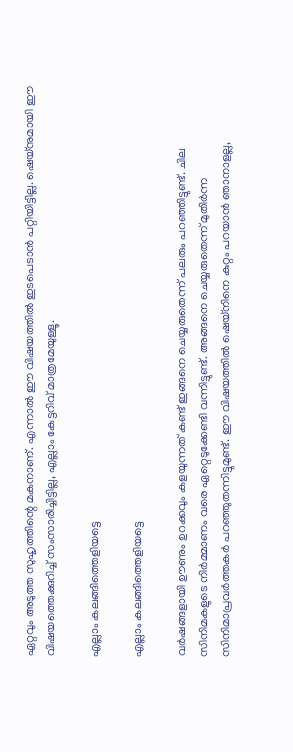ഏറ്റവും അടുത്ത സുഹൃത്തിന്റെ മകനാണ്. എന്നാല്‍ ഈ വിഷയത്തില്‍ ഇടപെടാന്‍ പറ്റിയിട്ടില്ല. ഷെയ്‌നുമായി ഈ വിഷയത്തെക്കുറിച്ച് സംസാരിച്ചിട്ടില്ല, എല്ലാം കേട്ടറിവ് മാത്രമേയുള്ളൂ.

എല്ലാം കലങ്ങിത്തെളിയട്ടെ

എല്ലാം കലങ്ങിത്തെളിയട്ടെ

വര്‍ഷങ്ങളായി ഊണും ഉറക്കവും കളയുന്നത് കണ്ട് ഇങ്ങനെ ചെയ്യരുതെന്ന് പലരും പറഞ്ഞിട്ടുണ്ട്. ചില സിനിമകളുടെ നിര്‍മ്മാണം വരെ ഏറ്റെടുക്കേണ്ടി വന്നിട്ടുണ്ട്. അങ്ങനെ ചെയ്യരുതെന്ന് മുതിര്‍ന്ന സിനിമാപ്രവര്‍ത്തകര്‍ പറഞ്ഞുതന്നിട്ടുമുണ്ട്. ഈ വിഷയത്തില്‍ ഷെയ്‌നിനെ കുറ്റം പറയാന്‍ ഞാനാളല്ല,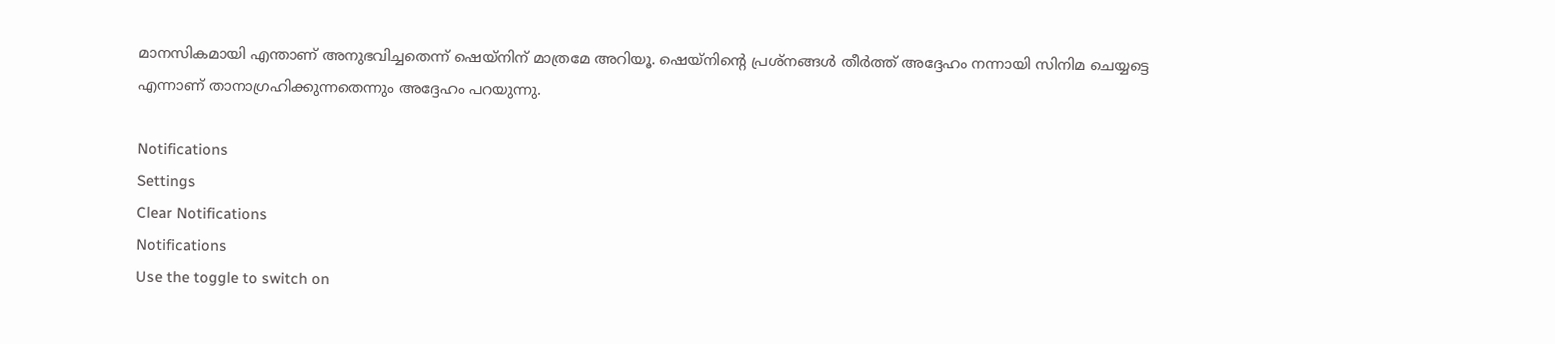മാനസികമായി എന്താണ് അനുഭവിച്ചതെന്ന് ഷെയ്‌നിന് മാത്രമേ അറിയൂ. ഷെയ്‌നിന്റെ പ്രശ്‌നങ്ങള്‍ തീര്‍ത്ത് അദ്ദേഹം നന്നായി സിനിമ ചെയ്യട്ടെ എന്നാണ് താനാഗ്രഹിക്കുന്നതെന്നും അദ്ദേഹം പറയുന്നു.

Notifications
Settings
Clear Notifications
Notifications
Use the toggle to switch on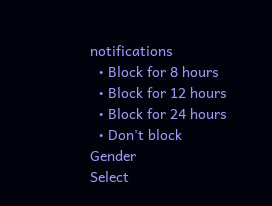notifications
  • Block for 8 hours
  • Block for 12 hours
  • Block for 24 hours
  • Don't block
Gender
Select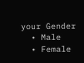your Gender
  • Male
  • Female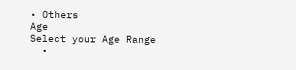• Others
Age
Select your Age Range
  •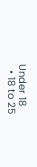Under 18
  • 18 to 25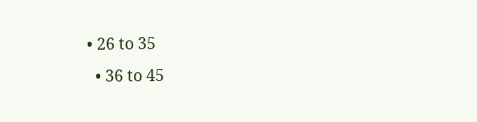• 26 to 35
  • 36 to 45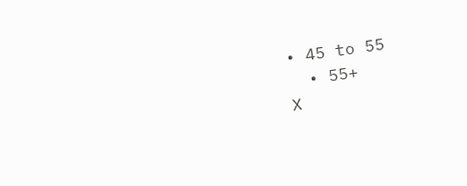• 45 to 55
  • 55+
X